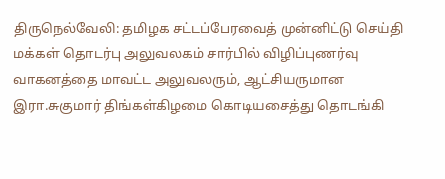திருநெல்வேலி: தமிழக சட்டப்பேரவைத் முன்னிட்டு செய்தி மக்கள் தொடர்பு அலுவலகம் சார்பில் விழிப்புணர்வு வாகனத்தை மாவட்ட அலுவலரும், ஆட்சியருமான இரா.சுகுமார் திங்கள்கிழமை கொடியசைத்து தொடங்கி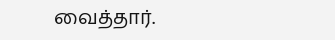வைத்தார்.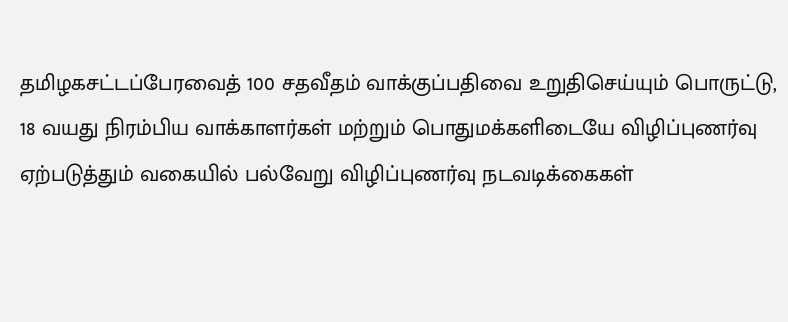தமிழகசட்டப்பேரவைத் 100 சதவீதம் வாக்குப்பதிவை உறுதிசெய்யும் பொருட்டு, 18 வயது நிரம்பிய வாக்காளர்கள் மற்றும் பொதுமக்களிடையே விழிப்புணர்வு ஏற்படுத்தும் வகையில் பல்வேறு விழிப்புணர்வு நடவடிக்கைகள்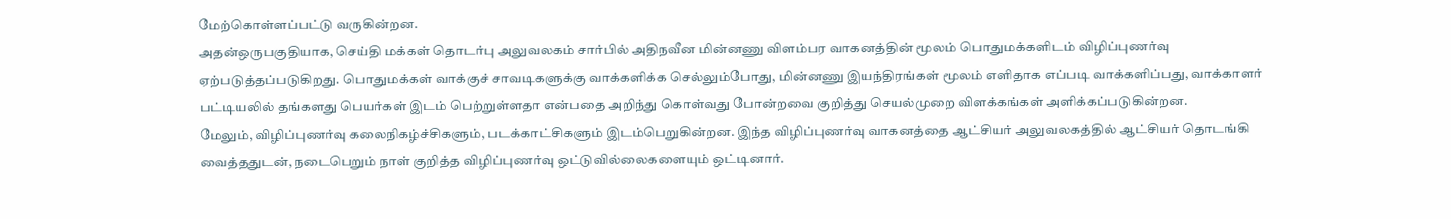மேற்கொள்ளப்பட்டு வருகின்றன.
அதன்ஒருபகுதியாக, செய்தி மக்கள் தொடர்பு அலுவலகம் சார்பில் அதிநவீன மின்னணு விளம்பர வாகனத்தின் மூலம் பொதுமக்களிடம் விழிப்புணர்வு ஏற்படுத்தப்படுகிறது. பொதுமக்கள் வாக்குச் சாவடிகளுக்கு வாக்களிக்க செல்லும்போது, மின்னணு இயந்திரங்கள் மூலம் எளிதாக எப்படி வாக்களிப்பது, வாக்காளர் பட்டியலில் தங்களது பெயர்கள் இடம் பெற்றுள்ளதா என்பதை அறிந்து கொள்வது போன்றவை குறித்து செயல்முறை விளக்கங்கள் அளிக்கப்படுகின்றன.
மேலும், விழிப்புணர்வு கலைநிகழ்ச்சிகளும், படக்காட்சிகளும் இடம்பெறுகின்றன. இந்த விழிப்புணர்வு வாகனத்தை ஆட்சியர் அலுவலகத்தில் ஆட்சியர் தொடங்கி வைத்ததுடன், நடைபெறும் நாள் குறித்த விழிப்புணர்வு ஒட்டுவில்லைகளையும் ஒட்டினார்.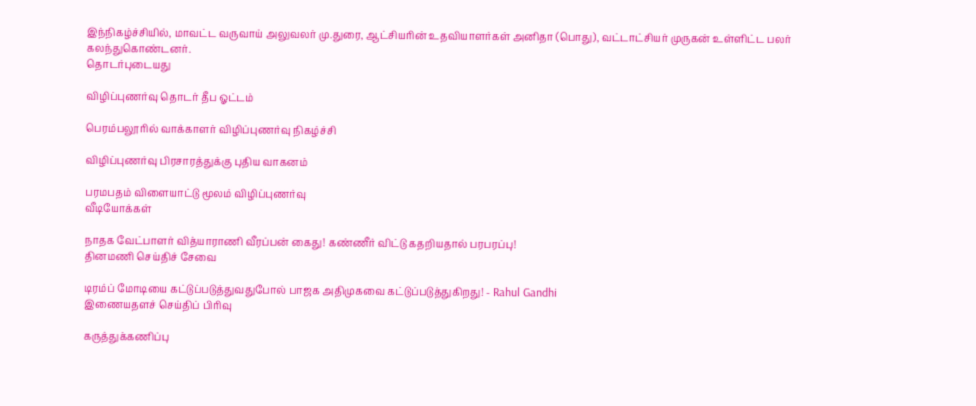இந்நிகழ்ச்சியில், மாவட்ட வருவாய் அலுவலர் மு.துரை, ஆட்சியரின் உதவியாளர்கள் அனிதா (பொது), வட்டாட்சியர் முருகன் உள்ளிட்ட பலர் கலந்துகொண்டனர்.
தொடர்புடையது

விழிப்புணர்வு தொடர் தீப ஓட்டம்

பெரம்பலூரில் வாக்காளர் விழிப்புணர்வு நிகழ்ச்சி

விழிப்புணர்வு பிரசாரத்துக்கு புதிய வாகனம்

பரமபதம் விளையாட்டு மூலம் விழிப்புணர்வு
வீடியோக்கள்

நாதக வேட்பாளர் வித்யாராணி வீரப்பன் கைது! கண்ணீர் விட்டு கதறியதால் பரபரப்பு!
தினமணி செய்திச் சேவை

டிரம்ப் மோடியை கட்டுப்படுத்துவதுபோல் பாஜக அதிமுகவை கட்டுப்படுத்துகிறது! - Rahul Gandhi
இணையதளச் செய்திப் பிரிவு

கருத்துக்கணிப்பு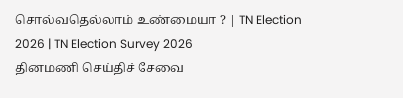சொல்வதெல்லாம் உண்மையா ? | TN Election 2026 | TN Election Survey 2026
தினமணி செய்திச் சேவை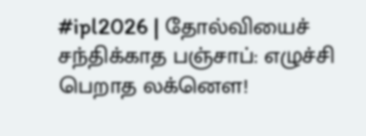#ipl2026 | தோல்வியைச் சந்திக்காத பஞ்சாப்: எழுச்சி பெறாத லக்னௌ!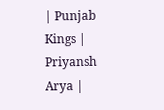| Punjab Kings | Priyansh Arya |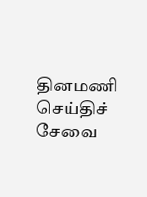தினமணி செய்திச் சேவை